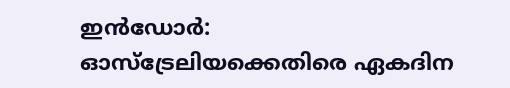ഇന്‍ഡോര്‍: ഓസ്‌ട്രേലിയക്കെതിരെ ഏകദിന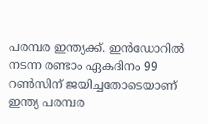പരമ്പര ഇന്ത്യക്ക്. ഇന്‍ഡോറില്‍ നടന്ന രണ്ടാം ഏകദിനം 99 റണ്‍സിന് ജയിച്ചതോടെയാണ് ഇന്ത്യ പരമ്പര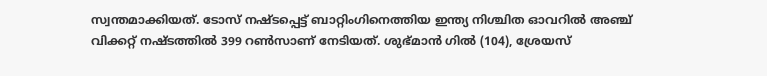സ്വന്തമാക്കിയത്. ടോസ് നഷ്ടപ്പെട്ട് ബാറ്റിംഗിനെത്തിയ ഇന്ത്യ നിശ്ചിത ഓവറില്‍ അഞ്ച് വിക്കറ്റ് നഷ്ടത്തില്‍ 399 റണ്‍സാണ് നേടിയത്. ശുഭ്മാന്‍ ഗില്‍ (104), ശ്രേയസ്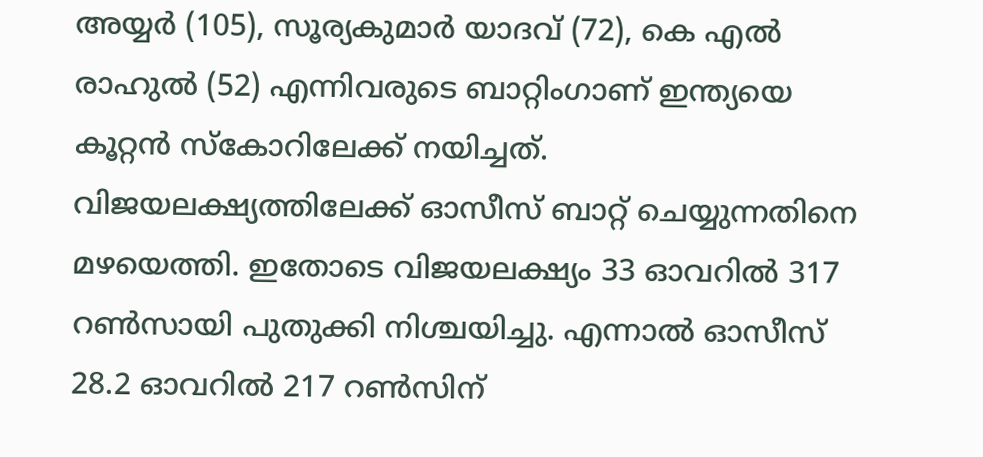അയ്യര്‍ (105), സൂര്യകുമാര്‍ യാദവ് (72), കെ എല്‍ രാഹുല്‍ (52) എന്നിവരുടെ ബാറ്റിംഗാണ് ഇന്ത്യയെ കൂറ്റന്‍ സ്‌കോറിലേക്ക് നയിച്ചത്. വിജയലക്ഷ്യത്തിലേക്ക് ഓസീസ് ബാറ്റ് ചെയ്യുന്നതിനെ മഴയെത്തി. ഇതോടെ വിജയലക്ഷ്യം 33 ഓവറില്‍ 317 റണ്‍സായി പുതുക്കി നിശ്ചയിച്ചു. എന്നാല്‍ ഓസീസ് 28.2 ഓവറില്‍ 217 റണ്‍സിന്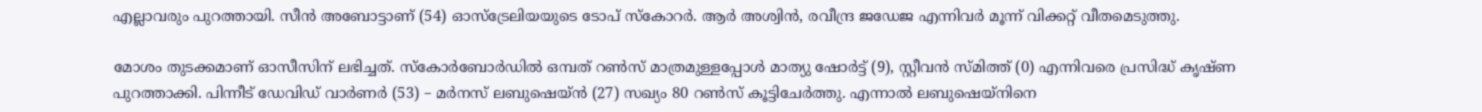എല്ലാവരും പുറത്തായി. സീന്‍ അബോട്ടാണ് (54) ഓസ്‌ട്രേലിയയുടെ ടോപ് സ്‌കോറര്‍. ആര്‍ അശ്വിന്‍, രവീന്ദ്ര ജഡേജ എന്നിവര്‍ മൂന്ന് വിക്കറ്റ് വീതമെടുത്തു.

മോശം തുടക്കമാണ് ഓസീസിന് ലഭിച്ചത്. സ്‌കോര്‍ബോര്‍ഡില്‍ ഒമ്പത് റണ്‍സ് മാത്രമുള്ളപ്പോള്‍ മാത്യു ഷോര്‍ട്ട് (9), സ്റ്റീവന്‍ സ്മിത്ത് (0) എന്നിവരെ പ്രസിദ്ധ് കൃഷ്ണ പുറത്താക്കി. പിന്നീട് ഡേവിഡ് വാര്‍ണര്‍ (53) – മര്‍നസ് ലബുഷെയ്ന്‍ (27) സഖ്യം 80 റണ്‍സ് കൂട്ടിചേര്‍ത്തു. എന്നാല്‍ ലബുഷെയ്‌നിനെ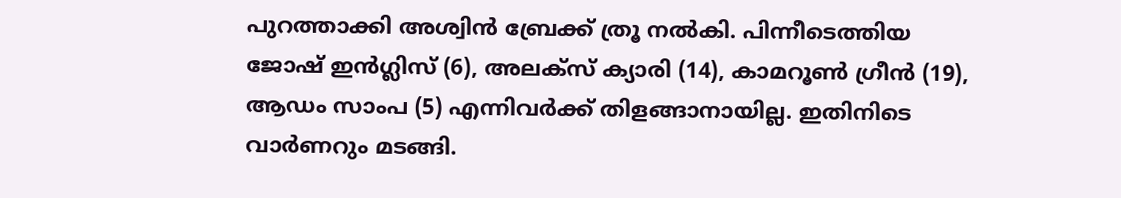പുറത്താക്കി അശ്വിന്‍ ബ്രേക്ക് ത്രൂ നല്‍കി. പിന്നീടെത്തിയ ജോഷ് ഇന്‍ഗ്ലിസ് (6), അലക്‌സ് ക്യാരി (14), കാമറൂണ്‍ ഗ്രീന്‍ (19), ആഡം സാംപ (5) എന്നിവര്‍ക്ക് തിളങ്ങാനായില്ല. ഇതിനിടെ വാര്‍ണറും മടങ്ങി.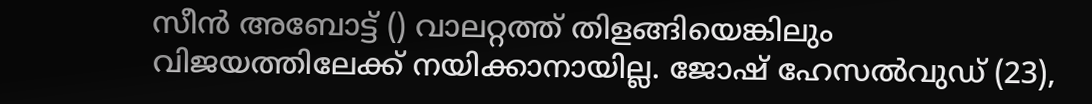സീന്‍ അബോട്ട് () വാലറ്റത്ത് തിളങ്ങിയെങ്കിലും വിജയത്തിലേക്ക് നയിക്കാനായില്ല. ജോഷ് ഹേസല്‍വുഡ് (23),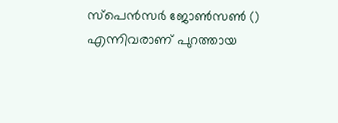സ്‌പെന്‍സര്‍ ജോണ്‍സണ്‍ () എന്നിവരാണ് പുറത്തായ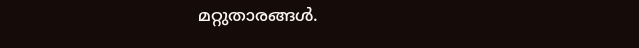മറ്റുതാരങ്ങള്‍.